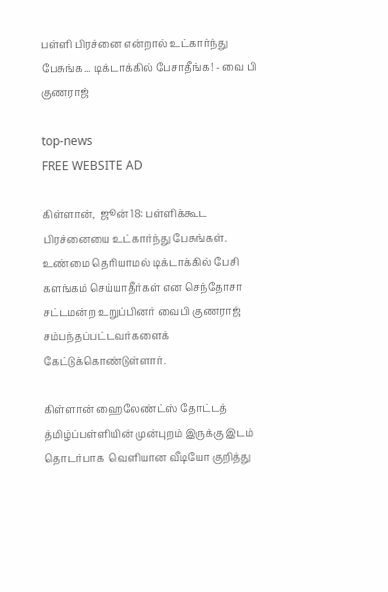பள்ளி பிரச்னை என்றால் உட்கார்ந்து பேசுங்க... டிக்டாக்கில் பேசாதீங்க! - வை பி குணராஜ்

top-news
FREE WEBSITE AD

கிள்ளான்,  ஜூன் 18: பள்ளிக்கூட பிரச்னையை உட்கார்ந்து பேசுங்கள். உண்மை தெரியாமல் டிக்டாக்கில் பேசி களங்கம் செய்யாதீர்கள் என செந்தோசா சட்டமன்ற உறுப்பினர் வைபி குணராஜ் சம்பந்தப்பட்டவர்களைக் கேட்டுக்கொண்டுள்ளார்.

கிள்ளான் ஹைலேண்ட்ஸ் தோட்டத் த்மிழ்ப்பள்ளியின் முன்புறம் இருக்கு இடம் தொடர்பாக  வெளியான வீடியோ குறித்து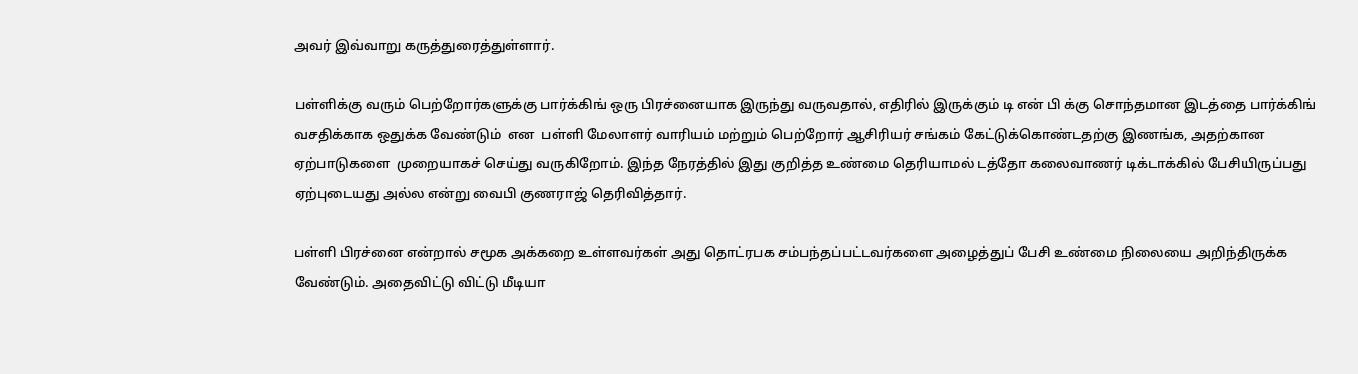அவர் இவ்வாறு கருத்துரைத்துள்ளார்.

பள்ளிக்கு வரும் பெற்றோர்களுக்கு பார்க்கிங் ஒரு பிரச்னையாக இருந்து வருவதால், எதிரில் இருக்கும் டி என் பி க்கு சொந்தமான இடத்தை பார்க்கிங் வசதிக்காக ஒதுக்க வேண்டும்  என  பள்ளி மேலாளர் வாரியம் மற்றும் பெற்றோர் ஆசிரியர் சங்கம் கேட்டுக்கொண்டதற்கு இணங்க, அதற்கான ஏற்பாடுகளை  முறையாகச் செய்து வருகிறோம். இந்த நேரத்தில் இது குறித்த உண்மை தெரியாமல் டத்தோ கலைவாணர் டிக்டாக்கில் பேசியிருப்பது ஏற்புடையது அல்ல என்று வைபி குணராஜ் தெரிவித்தார்.

பள்ளி பிரச்னை என்றால் சமூக அக்கறை உள்ளவர்கள் அது தொட்ரபக சம்பந்தப்பட்டவர்களை அழைத்துப் பேசி உண்மை நிலையை அறிந்திருக்க வேண்டும். அதைவிட்டு விட்டு மீடியா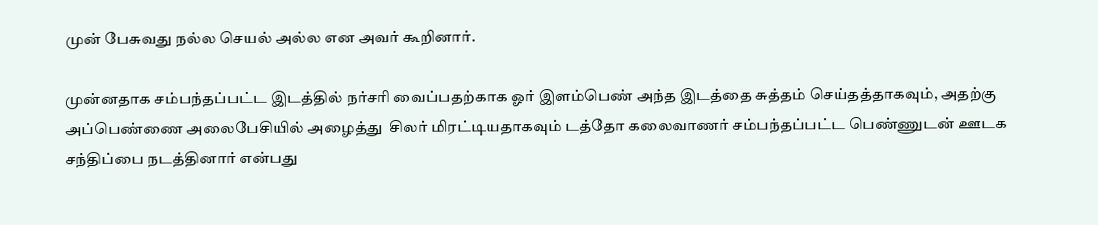முன் பேசுவது நல்ல செயல் அல்ல என அவர் கூறினார்.

முன்னதாக சம்பந்தப்பட்ட இடத்தில் நர்சரி வைப்பதற்காக ஓர் இளம்பெண் அந்த இடத்தை சுத்தம் செய்தத்தாகவும், அதற்கு அப்பெண்ணை அலைபேசியில் அழைத்து  சிலர் மிரட்டியதாகவும் டத்தோ கலைவாணர் சம்பந்தப்பட்ட பெண்ணுடன் ஊடக சந்திப்பை நடத்தினார் என்பது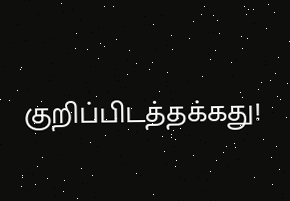குறிப்பிடத்தக்கது!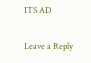ITS AD

Leave a Reply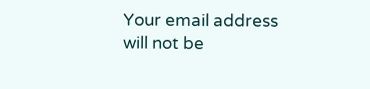Your email address will not be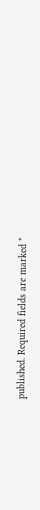published. Required fields are marked *